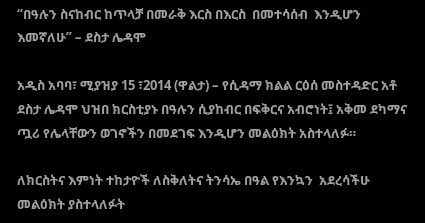“በዓሉን ስናከብር ከጥላቻ በመራቅ እርስ በእርስ  በመተሳሰብ  እንዲሆን እመኛለሁ” – ደስታ ሌዳሞ

አዲስ አባባ፣ ሚያዝያ 15 ፣2014 (ዋልታ) – የሲዳማ ክልል ርዕሰ መስተዳድር አቶ ደስታ ሌዳሞ ህዝበ ክርስቲያኑ በዓሉን ሲያከብር በፍቅርና አብሮነት፤ አቅመ ደካማና ጧሪ የሌላቸውን ወገኖችን በመደገፍ እንዲሆን መልዕክት አስተላለፉ።

ለክርስትና እምነት ተከታዮች ለስቅለትና ትንሳኤ በዓል የእንኳን  አደረሳችሁ መልዕክት ያስተላለፉት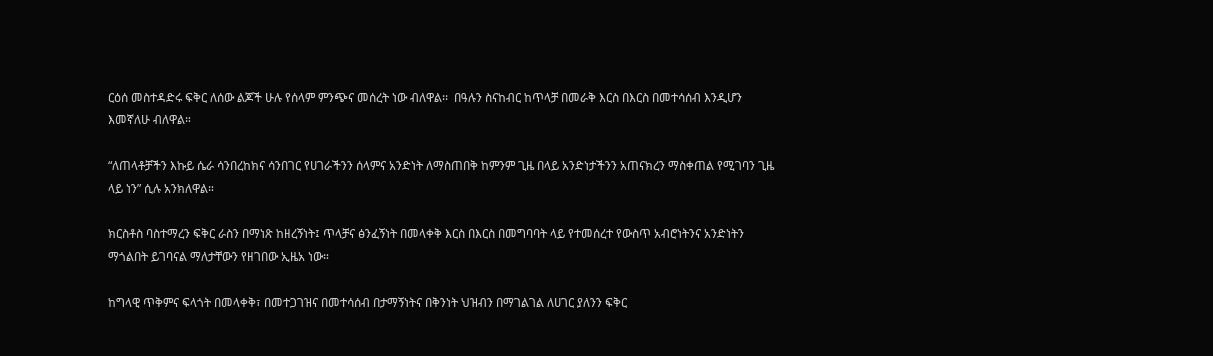ርዕሰ መስተዳድሩ ፍቅር ለሰው ልጆች ሁሉ የሰላም ምንጭና መሰረት ነው ብለዋል፡፡  በዓሉን ስናከብር ከጥላቻ በመራቅ እርስ በእርስ በመተሳሰብ እንዲሆን እመኛለሁ ብለዋል።

“ለጠላቶቻችን እኩይ ሴራ ሳንበረከክና ሳንበገር የሀገራችንን ሰላምና አንድነት ለማስጠበቅ ከምንም ጊዜ በላይ አንድነታችንን አጠናክረን ማስቀጠል የሚገባን ጊዜ ላይ ነን” ሲሉ አንክለዋል።

ክርስቶስ ባስተማረን ፍቅር ራስን በማነጽ ከዘረኝነት፤ ጥላቻና ፅንፈኝነት በመላቀቅ እርስ በእርስ በመግባባት ላይ የተመሰረተ የውስጥ አብሮነትንና አንድነትን ማጎልበት ይገባናል ማለታቸውን የዘገበው ኢዜአ ነው።

ከግላዊ ጥቅምና ፍላጎት በመላቀቅ፣ በመተጋገዝና በመተሳሰብ በታማኝነትና በቅንነት ህዝብን በማገልገል ለሀገር ያለንን ፍቅር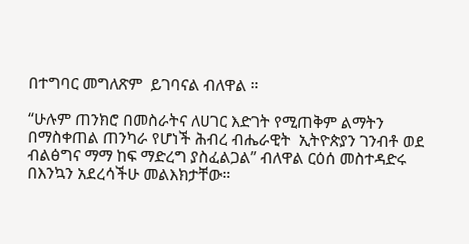በተግባር መግለጽም  ይገባናል ብለዋል ።

“ሁሉም ጠንክሮ በመስራትና ለሀገር እድገት የሚጠቅም ልማትን በማስቀጠል ጠንካራ የሆነች ሕብረ ብሔራዊት  ኢትዮጵያን ገንብቶ ወደ ብልፅግና ማማ ከፍ ማድረግ ያስፈልጋል” ብለዋል ርዕሰ መስተዳድሩ በእንኳን አደረሳችሁ መልእክታቸው።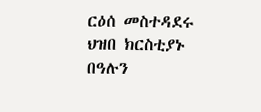ርዕሰ መስተዳደሩ ህዝበ ክርስቲያኑ በዓሉን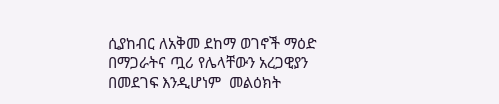ሲያከብር ለአቅመ ደከማ ወገኖች ማዕድ በማጋራትና ጧሪ የሌላቸውን አረጋዊያን በመደገፍ እንዲሆነም  መልዕክት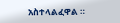አስተላልፈዋል ።